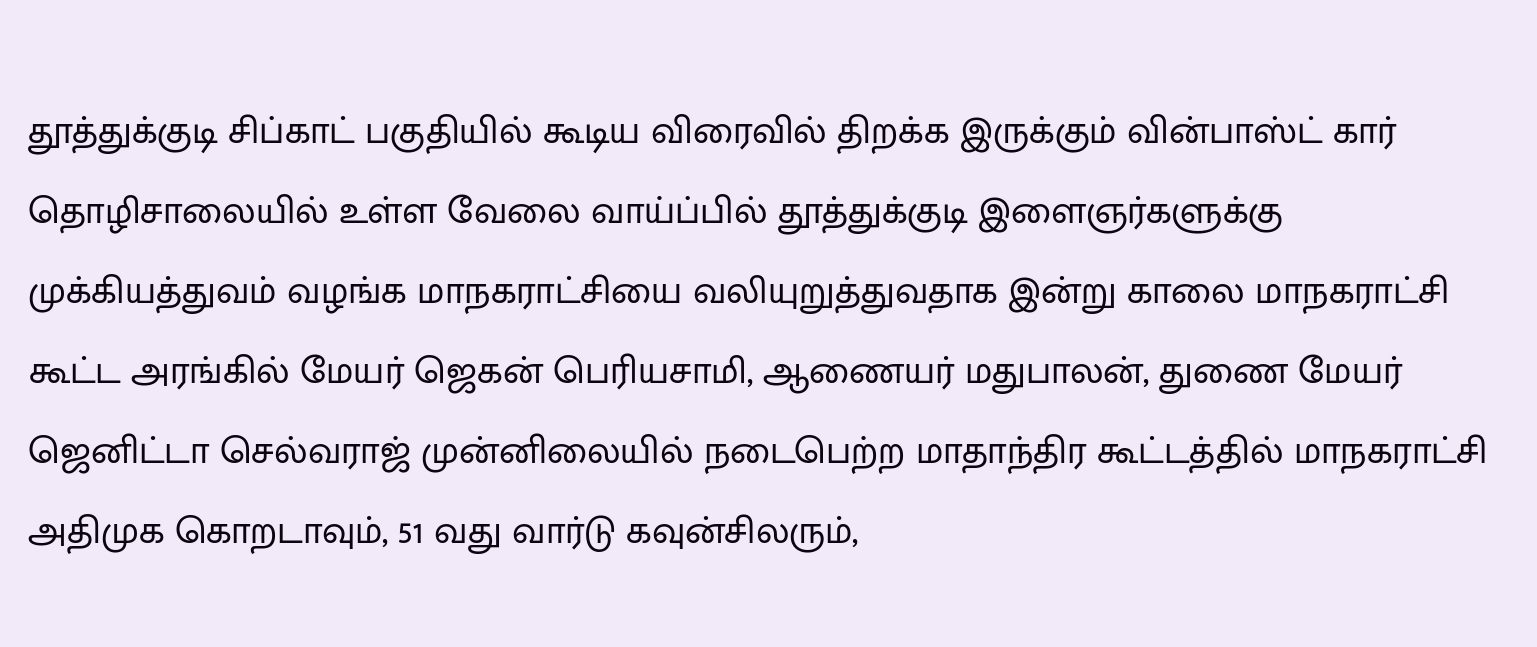தூத்துக்குடி சிப்காட் பகுதியில் கூடிய விரைவில் திறக்க இருக்கும் வின்பாஸ்ட் கார் தொழிசாலையில் உள்ள வேலை வாய்ப்பில் தூத்துக்குடி இளைஞர்களுக்கு முக்கியத்துவம் வழங்க மாநகராட்சியை வலியுறுத்துவதாக இன்று காலை மாநகராட்சி கூட்ட அரங்கில் மேயர் ஜெகன் பெரியசாமி, ஆணையர் மதுபாலன், துணை மேயர் ஜெனிட்டா செல்வராஜ் முன்னிலையில் நடைபெற்ற மாதாந்திர கூட்டத்தில் மாநகராட்சி அதிமுக கொறடாவும், 51 வது வார்டு கவுன்சிலரும்,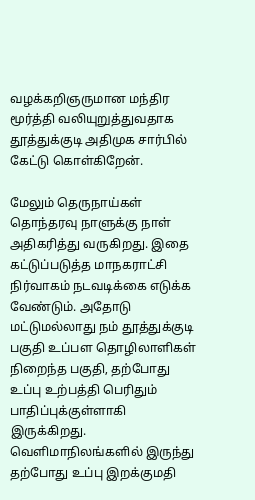வழக்கறிஞருமான மந்திர மூர்த்தி வலியுறுத்துவதாக தூத்துக்குடி அதிமுக சார்பில் கேட்டு கொள்கிறேன்.

மேலும் தெருநாய்கள் தொந்தரவு நாளுக்கு நாள் அதிகரித்து வருகிறது. இதை கட்டுப்படுத்த மாநகராட்சி நிர்வாகம் நடவடிக்கை எடுக்க வேண்டும். அதோடு மட்டுமல்லாது நம் தூத்துக்குடி பகுதி உப்பள தொழிலாளிகள் நிறைந்த பகுதி, தற்போது உப்பு உற்பத்தி பெரிதும் பாதிப்புக்குள்ளாகி இருக்கிறது. வெளிமாநிலங்களில் இருந்து தற்போது உப்பு இறக்குமதி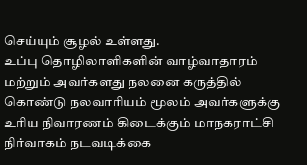செய்யும் சூழல் உள்ளது.
உப்பு தொழிலாளிகளின் வாழ்வாதாரம் மற்றும் அவர்களது நலனை கருத்தில் கொண்டு நலவாரியம் மூலம் அவர்களுக்கு உரிய நிவாரணம் கிடைக்கும் மாநகராட்சி நிர்வாகம் நடவடிக்கை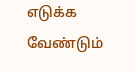எடுக்க வேண்டும்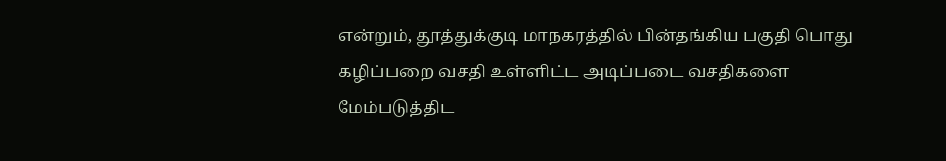என்றும், தூத்துக்குடி மாநகரத்தில் பின்தங்கிய பகுதி பொது கழிப்பறை வசதி உள்ளிட்ட அடிப்படை வசதிகளை மேம்படுத்திட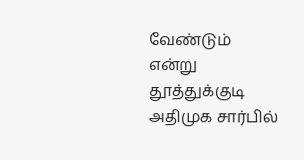வேண்டும் என்று தூத்துக்குடி அதிமுக சார்பில்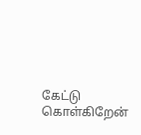கேட்டு கொள்கிறேன்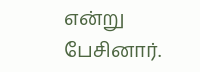என்று பேசினார்.